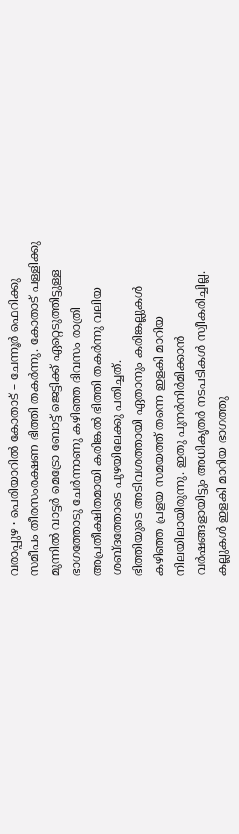വരാപ്പുഴ ∙ പെരിയാറിൽ കോതാട് – ചേന്നൂർ ഫെറിക്കു സമീപം തീരസംരക്ഷണ ഭിത്തി തകർന്നു. കോതാട് പള്ളിക്കു മുന്നിൽ വാട്ടർ മെട്രോ ബോട്ട് ജെട്ടിക്ക് ഏറ്റെടുത്തിട്ടുള്ള ഭാഗത്തോടു ചേർന്നാണു കഴിഞ്ഞ ദിവസം രാത്രി അപ്രതീക്ഷിതമായി കരിങ്കൽ ഭിത്തി തകർന്നു വലിയ ശബ്ദത്തോടെ പുഴയിലേക്കു പതിച്ചത്.
ഭിത്തിയുടെ അടിവശത്തായി ഏതാനും കരിങ്കല്ലുകൾ കഴിഞ്ഞ പ്രളയ സമയത്ത് തന്നെ ഇളകി മാറിയ നിലയിലായിരുന്നു. ഇതു പുനർനിർമിക്കാൻ വർഷങ്ങളായിട്ടും അധികൃതർ നടപടികൾ സ്വീകരിച്ചില്ല.
കല്ലുകൾ ഇളകി മാറിയ ഭാഗത്തു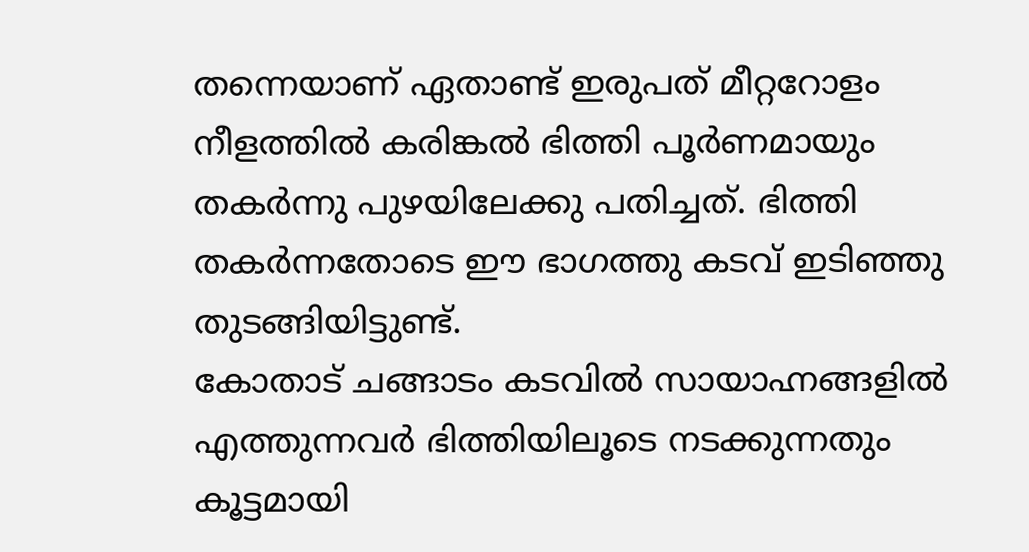തന്നെയാണ് ഏതാണ്ട് ഇരുപത് മീറ്ററോളം നീളത്തിൽ കരിങ്കൽ ഭിത്തി പൂർണമായും തകർന്നു പുഴയിലേക്കു പതിച്ചത്. ഭിത്തി തകർന്നതോടെ ഈ ഭാഗത്തു കടവ് ഇടിഞ്ഞു തുടങ്ങിയിട്ടുണ്ട്.
കോതാട് ചങ്ങാടം കടവിൽ സായാഹ്നങ്ങളിൽ എത്തുന്നവർ ഭിത്തിയിലൂടെ നടക്കുന്നതും കൂട്ടമായി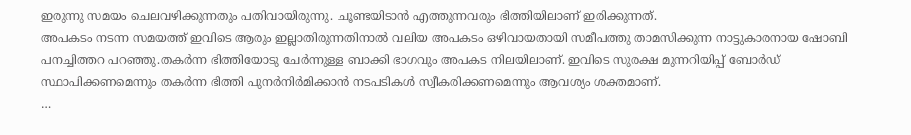ഇരുന്നു സമയം ചെലവഴിക്കുന്നതും പതിവായിരുന്നു. ചൂണ്ടയിടാൻ എത്തുന്നവരും ഭിത്തിയിലാണ് ഇരിക്കുന്നത്.
അപകടം നടന്ന സമയത്ത് ഇവിടെ ആരും ഇല്ലാതിരുന്നതിനാൽ വലിയ അപകടം ഒഴിവായതായി സമീപത്തു താമസിക്കുന്ന നാട്ടുകാരനായ ഷോബി പനച്ചിത്തറ പറഞ്ഞു.തകർന്ന ഭിത്തിയോടു ചേർന്നുള്ള ബാക്കി ഭാഗവും അപകട നിലയിലാണ്. ഇവിടെ സുരക്ഷ മുന്നറിയിപ്പ് ബോർഡ് സ്ഥാപിക്കണമെന്നും തകർന്ന ഭിത്തി പുനർനിർമിക്കാൻ നടപടികൾ സ്വീകരിക്കണമെന്നും ആവശ്യം ശക്തമാണ്.
…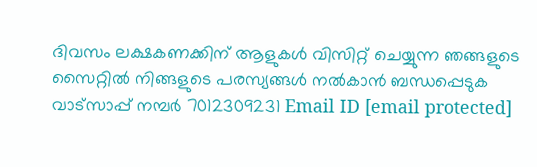ദിവസം ലക്ഷകണക്കിന് ആളുകൾ വിസിറ്റ് ചെയ്യുന്ന ഞങ്ങളുടെ സൈറ്റിൽ നിങ്ങളുടെ പരസ്യങ്ങൾ നൽകാൻ ബന്ധപ്പെടുക വാട്സാപ്പ് നമ്പർ 7012309231 Email ID [email protected]